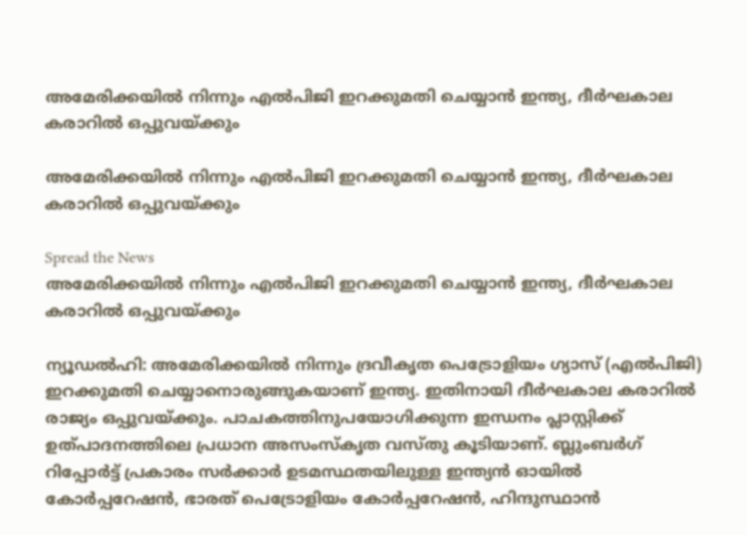അമേരിക്കയില്‍ നിന്നും എല്‍പിജി ഇറക്കുമതി ചെയ്യാന്‍ ഇന്ത്യ, ദീര്‍ഘകാല കരാറില്‍ ഒപ്പുവയ്ക്കും

അമേരിക്കയില്‍ നിന്നും എല്‍പിജി ഇറക്കുമതി ചെയ്യാന്‍ ഇന്ത്യ, ദീര്‍ഘകാല കരാറില്‍ ഒപ്പുവയ്ക്കും

Spread the News
അമേരിക്കയില്‍ നിന്നും എല്‍പിജി ഇറക്കുമതി ചെയ്യാന്‍ ഇന്ത്യ, ദീര്‍ഘകാല കരാറില്‍ ഒപ്പുവയ്ക്കും

ന്യൂഡല്‍ഹി: അമേരിക്കയില്‍ നിന്നും ദ്രവീകൃത പെട്രോളിയം ഗ്യാസ് (എല്‍പിജി) ഇറക്കുമതി ചെയ്യാനൊരുങ്ങുകയാണ് ഇന്ത്യ. ഇതിനായി ദീര്‍ഘകാല കരാറില്‍ രാജ്യം ഒപ്പുവയ്ക്കും. പാചകത്തിനുപയോഗിക്കുന്ന ഇന്ധനം പ്ലാസ്റ്റിക്ക് ഉത്പാദനത്തിലെ പ്രധാന അസംസ്‌കൃത വസ്തു കൂടിയാണ്. ബ്ലുംബര്‍ഗ് റിപ്പോര്‍ട്ട് പ്രകാരം സര്‍ക്കാര്‍ ഉടമസ്ഥതയിലുള്ള ഇന്ത്യന്‍ ഓയില്‍ കോര്‍പ്പറേഷന്‍, ഭാരത് പെട്രോളിയം കോര്‍പ്പറേഷന്‍, ഹിന്ദുസ്ഥാന്‍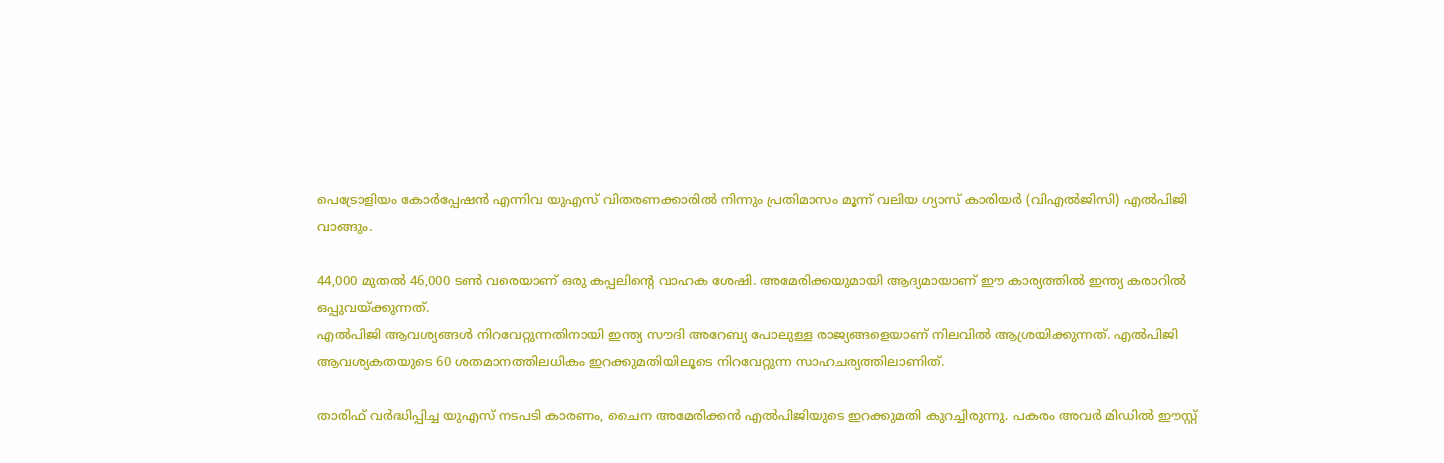പെട്രോളിയം കോര്‍പ്പേഷന്‍ എന്നിവ യുഎസ് വിതരണക്കാരില്‍ നിന്നും പ്രതിമാസം മൂന്ന് വലിയ ഗ്യാസ് കാരിയര്‍ (വിഎല്‍ജിസി) എല്‍പിജി വാങ്ങും.

44,000 മുതല്‍ 46,000 ടണ്‍ വരെയാണ് ഒരു കപ്പലിന്റെ വാഹക ശേഷി. അമേരിക്കയുമായി ആദ്യമായാണ് ഈ കാര്യത്തില്‍ ഇന്ത്യ കരാറില്‍ ഒപ്പുവയ്ക്കുന്നത്.
എല്‍പിജി ആവശ്യങ്ങള്‍ നിറവേറ്റുന്നതിനായി ഇന്ത്യ സൗദി അറേബ്യ പോലുള്ള രാജ്യങ്ങളെയാണ് നിലവില്‍ ആശ്രയിക്കുന്നത്. എല്‍പിജി ആവശ്യകതയുടെ 60 ശതമാനത്തിലധികം ഇറക്കുമതിയിലൂടെ നിറവേറ്റുന്ന സാഹചര്യത്തിലാണിത്.

താരിഫ് വര്‍ദ്ധിപ്പിച്ച യുഎസ് നടപടി കാരണം, ചൈന അമേരിക്കന്‍ എല്‍പിജിയുടെ ഇറക്കുമതി കുറച്ചിരുന്നു. പകരം അവര്‍ മിഡില്‍ ഈസ്റ്റ്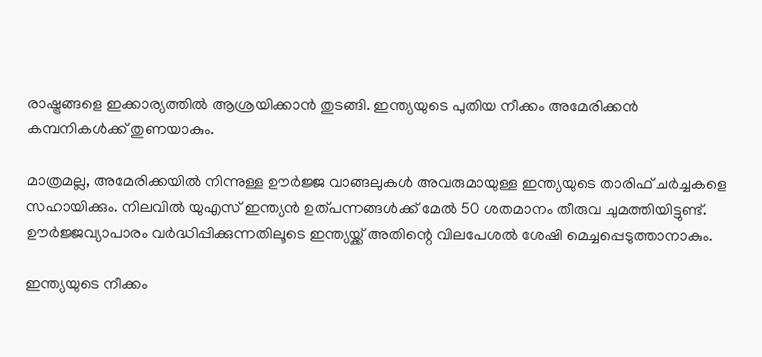രാഷ്ട്രങ്ങളെ ഇക്കാര്യത്തില്‍ ആശ്രയിക്കാന്‍ തുടങ്ങി. ഇന്ത്യയുടെ പുതിയ നീക്കം അമേരിക്കന്‍ കമ്പനികള്‍ക്ക് തുണയാകും.

മാത്രമല്ല, അമേരിക്കയില്‍ നിന്നുള്ള ഊര്‍ജ്ജ വാങ്ങലുകള്‍ അവരുമായുള്ള ഇന്ത്യയുടെ താരിഫ് ചര്‍ച്ചകളെ സഹായിക്കും. നിലവില്‍ യുഎസ് ഇന്ത്യന്‍ ഉത്പന്നങ്ങള്‍ക്ക് മേല്‍ 50 ശതമാനം തീരുവ ചുമത്തിയിട്ടുണ്ട്. ഊര്‍ജ്ജവ്യാപാരം വര്‍ദ്ധിപ്പിക്കുന്നതിലൂടെ ഇന്ത്യയ്ക്ക് അതിന്റെ വിലപേശല്‍ ശേഷി മെച്ചപ്പെടുത്താനാകും.

ഇന്ത്യയുടെ നീക്കം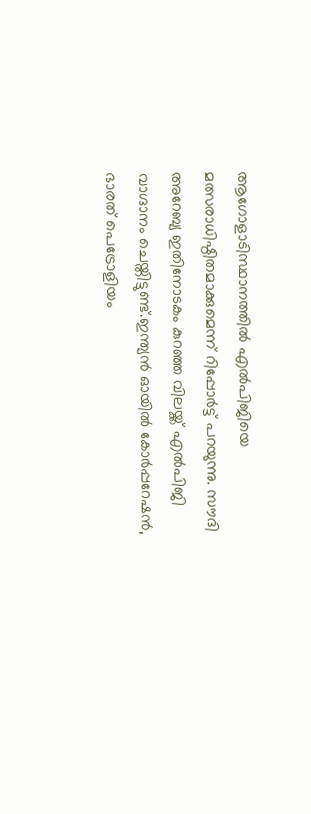ആഗോളാടിസ്ഥാനത്തില്‍ എല്‍പിജിയെ മത്സരാധിഷ്ഠിതമാക്കുമെന്ന് റിപ്പോര്‍ട്ട് പറയുന്നു. സൗദി അറേബ്യ ഇതിനോടകം കുറഞ്ഞ വിലയ്ക്ക് എല്‍പിജി വാഗ്ദാനം ചെയ്തിട്ടുണ്ട്.ഇന്ത്യന്‍ ഓയില്‍ കോര്‍പ്പറേഷന്‍, ഭാരത് പെട്രോളിയം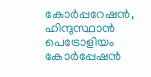കോര്‍പ്പറേഷന്‍, ഹിന്ദുസ്ഥാന്‍ പെട്രോളിയം കോര്‍പ്പേഷന്‍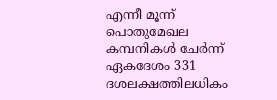എന്നീ മൂന്ന് പൊതുമേഖല കമ്പനികള്‍ ചേര്‍ന്ന് ഏകദേശം 331 ദശലക്ഷത്തിലധികം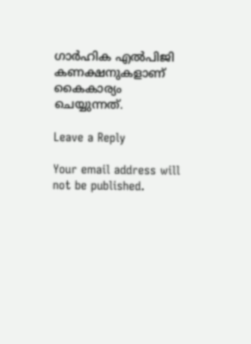ഗാര്‍ഹിക എല്‍പിജി കണക്ഷനുകളാണ് കൈകാര്യം ചെയ്യുന്നത്.

Leave a Reply

Your email address will not be published.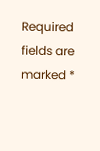Required fields are marked *